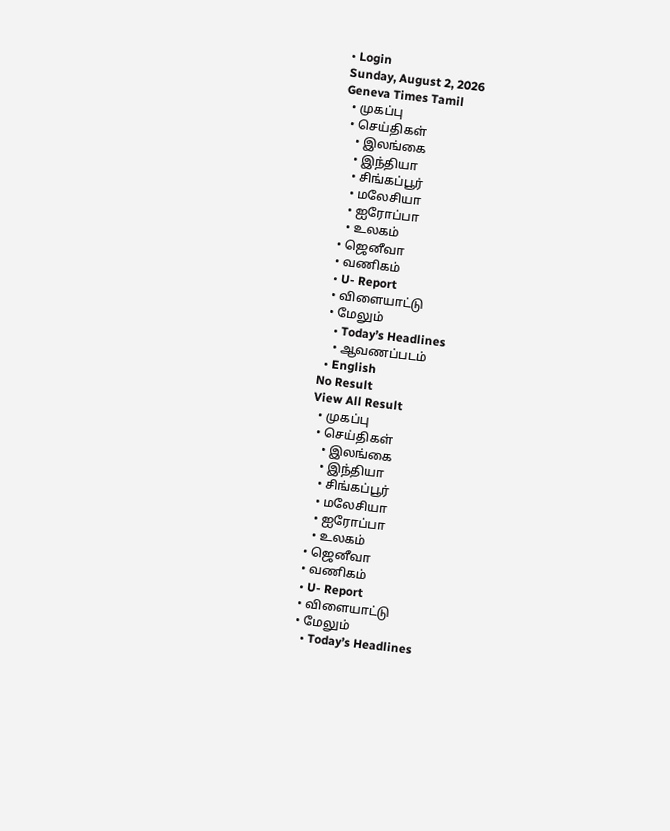• Login
Sunday, August 2, 2026
Geneva Times Tamil
  • முகப்பு
  • செய்திகள்
    • இலங்கை
    • இந்தியா
    • சிங்கப்பூர்
    • மலேசியா
    • ஐரோப்பா
    • உலகம்
  • ஜெனீவா
  • வணிகம்
  • U- Report
  • விளையாட்டு
  • மேலும்
    • Today’s Headlines
    • ஆவணப்படம்
  • English
No Result
View All Result
  • முகப்பு
  • செய்திகள்
    • இலங்கை
    • இந்தியா
    • சிங்கப்பூர்
    • மலேசியா
    • ஐரோப்பா
    • உலகம்
  • ஜெனீவா
  • வணிகம்
  • U- Report
  • விளையாட்டு
  • மேலும்
    • Today’s Headlines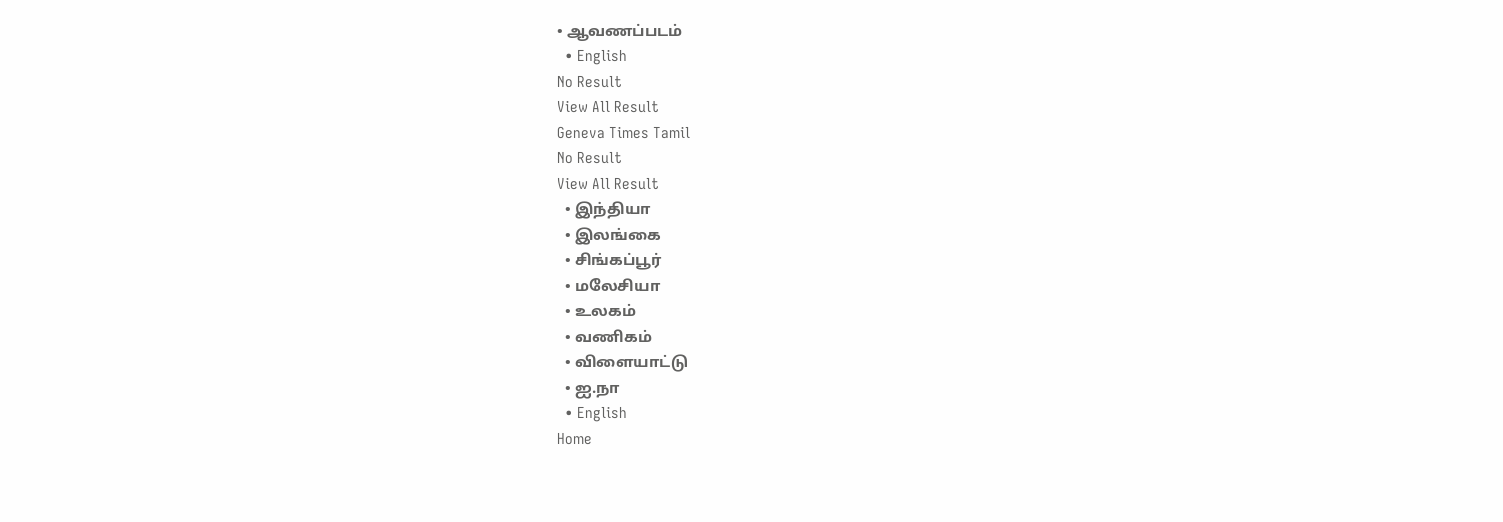• ஆவணப்படம்
  • English
No Result
View All Result
Geneva Times Tamil
No Result
View All Result
  • இந்தியா
  • இலங்கை
  • சிங்கப்பூர்
  • மலேசியா
  • உலகம்
  • வணிகம்
  • விளையாட்டு
  • ஐ.நா
  • English
Home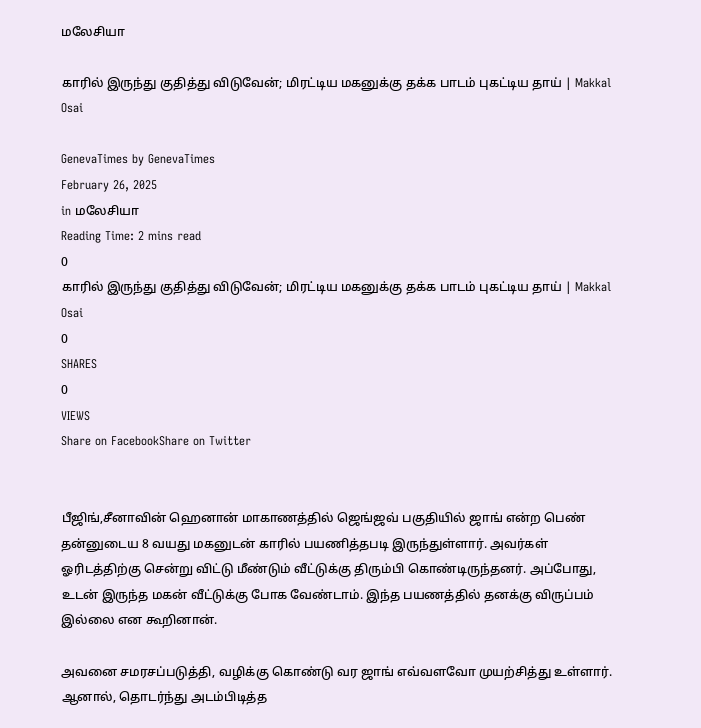மலேசியா

காரில் இருந்து குதித்து விடுவேன்; மிரட்டிய மகனுக்கு தக்க பாடம் புகட்டிய தாய் | Makkal Osai

GenevaTimes by GenevaTimes
February 26, 2025
in மலேசியா
Reading Time: 2 mins read
0
காரில் இருந்து குதித்து விடுவேன்; மிரட்டிய மகனுக்கு தக்க பாடம் புகட்டிய தாய் | Makkal Osai
0
SHARES
0
VIEWS
Share on FacebookShare on Twitter


பீஜிங்,சீனாவின் ஹெனான் மாகாணத்தில் ஜெங்ஜவ் பகுதியில் ஜாங் என்ற பெண் தன்னுடைய 8 வயது மகனுடன் காரில் பயணித்தபடி இருந்துள்ளார். அவர்கள் ஓரிடத்திற்கு சென்று விட்டு மீண்டும் வீட்டுக்கு திரும்பி கொண்டிருந்தனர். அப்போது, உடன் இருந்த மகன் வீட்டுக்கு போக வேண்டாம். இந்த பயணத்தில் தனக்கு விருப்பம் இல்லை என கூறினான்.

அவனை சமரசப்படுத்தி, வழிக்கு கொண்டு வர ஜாங் எவ்வளவோ முயற்சித்து உள்ளார். ஆனால், தொடர்ந்து அடம்பிடித்த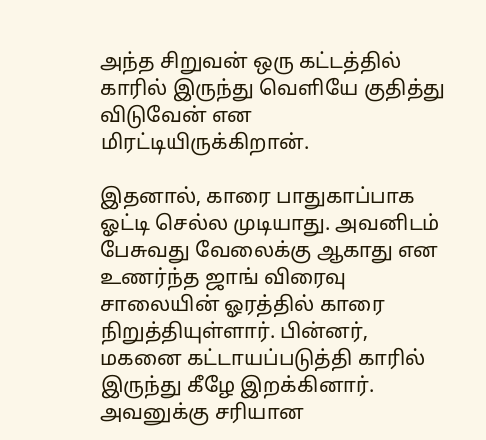அந்த சிறுவன் ஒரு கட்டத்தில் காரில் இருந்து வெளியே குதித்து விடுவேன் என மிரட்டியிருக்கிறான்.

இதனால், காரை பாதுகாப்பாக ஓட்டி செல்ல முடியாது. அவனிடம் பேசுவது வேலைக்கு ஆகாது என உணர்ந்த ஜாங் விரைவு சாலையின் ஓரத்தில் காரை நிறுத்தியுள்ளார். பின்னர், மகனை கட்டாயப்படுத்தி காரில் இருந்து கீழே இறக்கினார். அவனுக்கு சரியான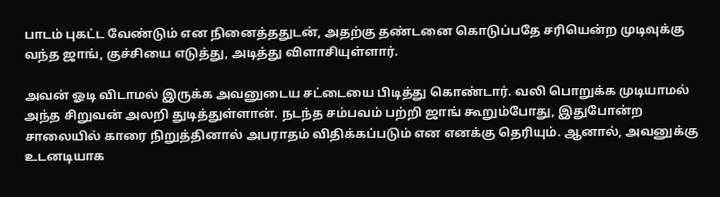பாடம் புகட்ட வேண்டும் என நினைத்ததுடன், அதற்கு தண்டனை கொடுப்பதே சரியென்ற முடிவுக்கு வந்த ஜாங், குச்சியை எடுத்து, அடித்து விளாசியுள்ளார்.

அவன் ஓடி விடாமல் இருக்க அவனுடைய சட்டையை பிடித்து கொண்டார். வலி பொறுக்க முடியாமல் அந்த சிறுவன் அலறி துடித்துள்ளான். நடந்த சம்பவம் பற்றி ஜாங் கூறும்போது, இதுபோன்ற சாலையில் காரை நிறுத்தினால் அபராதம் விதிக்கப்படும் என எனக்கு தெரியும். ஆனால், அவனுக்கு உடனடியாக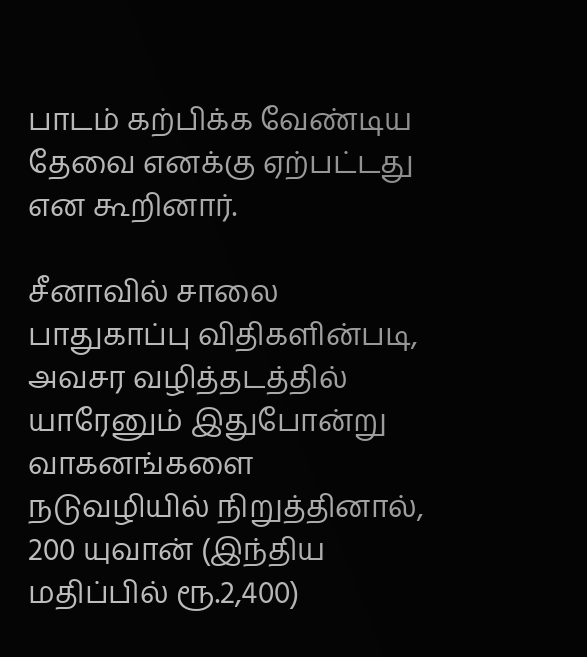பாடம் கற்பிக்க வேண்டிய தேவை எனக்கு ஏற்பட்டது என கூறினார்.

சீனாவில் சாலை பாதுகாப்பு விதிகளின்படி, அவசர வழித்தடத்தில் யாரேனும் இதுபோன்று வாகனங்களை நடுவழியில் நிறுத்தினால், 200 யுவான் (இந்திய மதிப்பில் ரூ.2,400)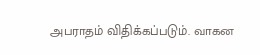அபராதம் விதிக்கப்படும். வாகன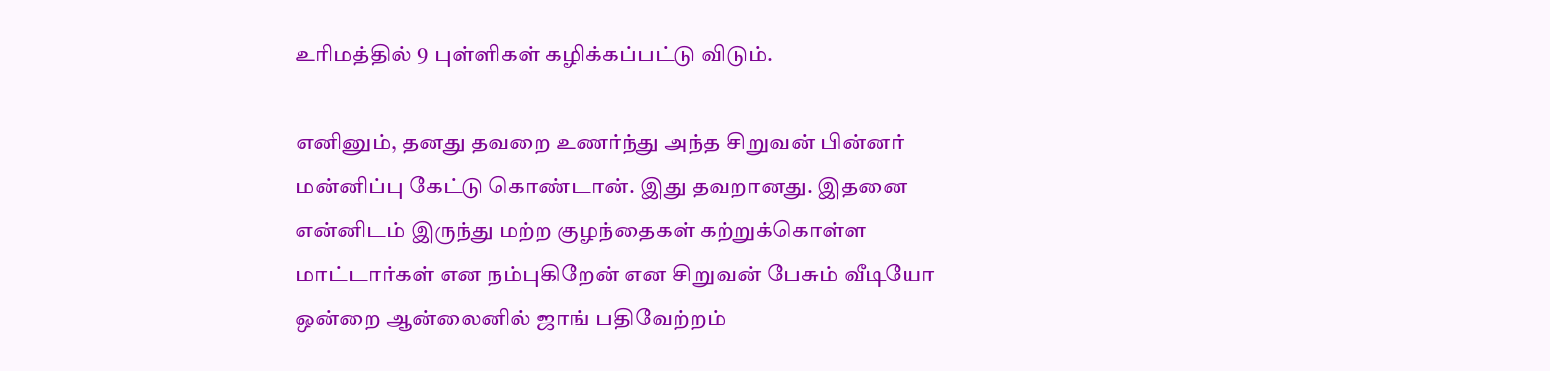உரிமத்தில் 9 புள்ளிகள் கழிக்கப்பட்டு விடும்.

எனினும், தனது தவறை உணர்ந்து அந்த சிறுவன் பின்னர் மன்னிப்பு கேட்டு கொண்டான். இது தவறானது. இதனை என்னிடம் இருந்து மற்ற குழந்தைகள் கற்றுக்கொள்ள மாட்டார்கள் என நம்புகிறேன் என சிறுவன் பேசும் வீடியோ ஒன்றை ஆன்லைனில் ஜாங் பதிவேற்றம்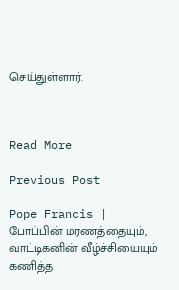செய்துள்ளார்.



Read More

Previous Post

Pope Francis | போப்பின் மரணத்தையும், வாட்டிகனின் வீழ்ச்சியையும் கணித்த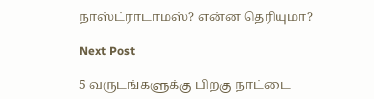நாஸ்ட்ராடாமஸ்? என்ன தெரியுமா?

Next Post

5 வருடங்களுக்கு பிறகு நாட்டை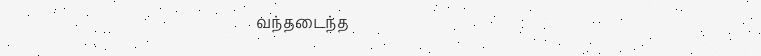வந்தடைந்த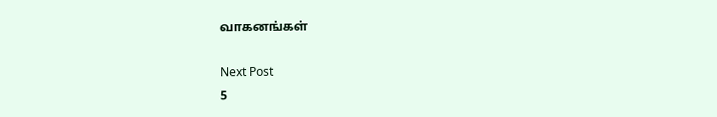வாகனங்கள்

Next Post
5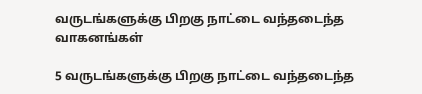வருடங்களுக்கு பிறகு நாட்டை வந்தடைந்த வாகனங்கள்

5 வருடங்களுக்கு பிறகு நாட்டை வந்தடைந்த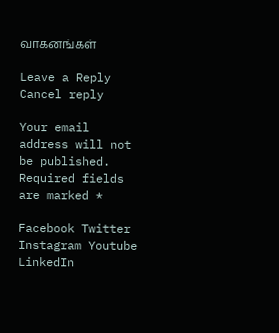வாகனங்கள்

Leave a Reply Cancel reply

Your email address will not be published. Required fields are marked *

Facebook Twitter Instagram Youtube LinkedIn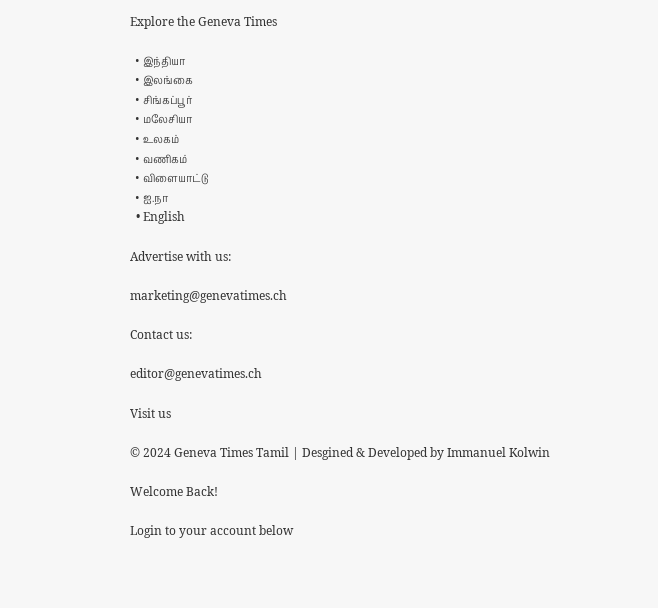Explore the Geneva Times

  • இந்தியா
  • இலங்கை
  • சிங்கப்பூர்
  • மலேசியா
  • உலகம்
  • வணிகம்
  • விளையாட்டு
  • ஐ.நா
  • English

Advertise with us:

marketing@genevatimes.ch

Contact us:

editor@genevatimes.ch

Visit us

© 2024 Geneva Times Tamil | Desgined & Developed by Immanuel Kolwin

Welcome Back!

Login to your account below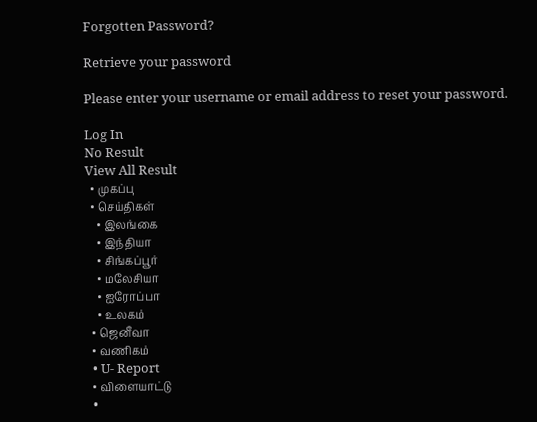Forgotten Password?

Retrieve your password

Please enter your username or email address to reset your password.

Log In
No Result
View All Result
  • முகப்பு
  • செய்திகள்
    • இலங்கை
    • இந்தியா
    • சிங்கப்பூர்
    • மலேசியா
    • ஐரோப்பா
    • உலகம்
  • ஜெனீவா
  • வணிகம்
  • U- Report
  • விளையாட்டு
  •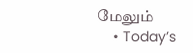மேலும்
    • Today’s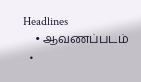Headlines
    • ஆவணப்படம்
  •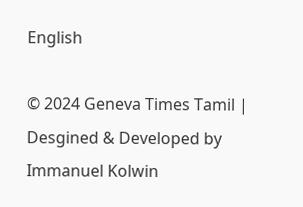English

© 2024 Geneva Times Tamil | Desgined & Developed by Immanuel Kolwin